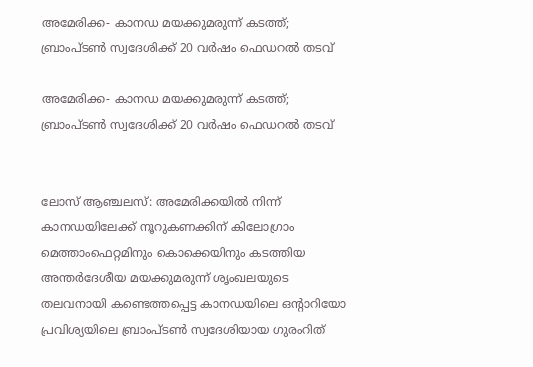അമേരിക്ക- കാനഡ മയക്കുമരുന്ന് കടത്ത്; ബ്രാംപ്ടണ്‍ സ്വദേശിക്ക് 20 വര്‍ഷം ഫെഡറല്‍ തടവ്

അമേരിക്ക- കാനഡ മയക്കുമരുന്ന് കടത്ത്; ബ്രാംപ്ടണ്‍ സ്വദേശിക്ക് 20 വര്‍ഷം ഫെഡറല്‍ തടവ്


ലോസ് ആഞ്ചലസ്: അമേരിക്കയില്‍ നിന്ന് കാനഡയിലേക്ക് നൂറുകണക്കിന് കിലോഗ്രാം മെത്താംഫെറ്റമിനും കൊക്കെയിനും കടത്തിയ അന്തര്‍ദേശീയ മയക്കുമരുന്ന് ശൃംഖലയുടെ തലവനായി കണ്ടെത്തപ്പെട്ട കാനഡയിലെ ഒന്റാറിയോ പ്രവിശ്യയിലെ ബ്രാംപ്ടണ്‍ സ്വദേശിയായ ഗുരംറിത്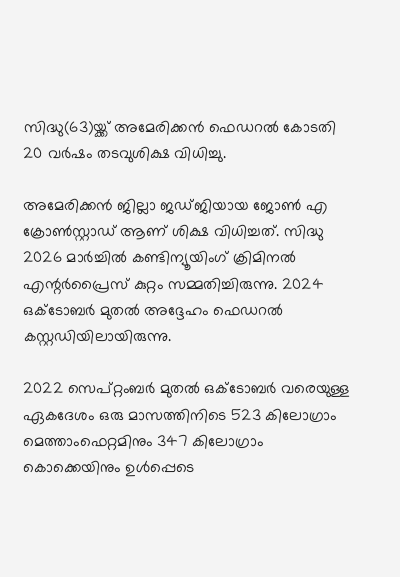സിദ്ധു(63)യ്ക്ക് അമേരിക്കന്‍ ഫെഡറല്‍ കോടതി 20 വര്‍ഷം തടവുശിക്ഷ വിധിച്ചു.

അമേരിക്കന്‍ ജില്ലാ ജഡ്ജിയായ ജോണ്‍ എ ക്രോണ്‍സ്റ്റാഡ് ആണ് ശിക്ഷ വിധിച്ചത്. സിദ്ധു 2026 മാര്‍ച്ചില്‍ കണ്ടിന്യൂയിംഗ് ക്രിമിനല്‍ എന്റര്‍പ്രൈസ് കുറ്റം സമ്മതിച്ചിരുന്നു. 2024 ഒക്ടോബര്‍ മുതല്‍ അദ്ദേഹം ഫെഡറല്‍ കസ്റ്റഡിയിലായിരുന്നു.

2022 സെപ്റ്റംബര്‍ മുതല്‍ ഒക്ടോബര്‍ വരെയുള്ള ഏകദേശം ഒരു മാസത്തിനിടെ 523 കിലോഗ്രാം മെത്താംഫെറ്റമിനും 347 കിലോഗ്രാം കൊക്കെയിനും ഉള്‍പ്പെടെ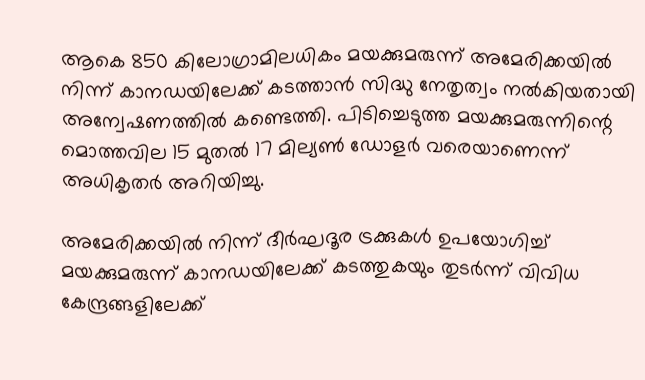ആകെ 850 കിലോഗ്രാമിലധികം മയക്കുമരുന്ന് അമേരിക്കയില്‍ നിന്ന് കാനഡയിലേക്ക് കടത്താന്‍ സിദ്ധു നേതൃത്വം നല്‍കിയതായി അന്വേഷണത്തില്‍ കണ്ടെത്തി. പിടിച്ചെടുത്ത മയക്കുമരുന്നിന്റെ മൊത്തവില 15 മുതല്‍ 17 മില്യണ്‍ ഡോളര്‍ വരെയാണെന്ന് അധികൃതര്‍ അറിയിച്ചു.

അമേരിക്കയില്‍ നിന്ന് ദീര്‍ഘദൂര ട്രക്കുകള്‍ ഉപയോഗിച്ച് മയക്കുമരുന്ന് കാനഡയിലേക്ക് കടത്തുകയും തുടര്‍ന്ന് വിവിധ കേന്ദ്രങ്ങളിലേക്ക്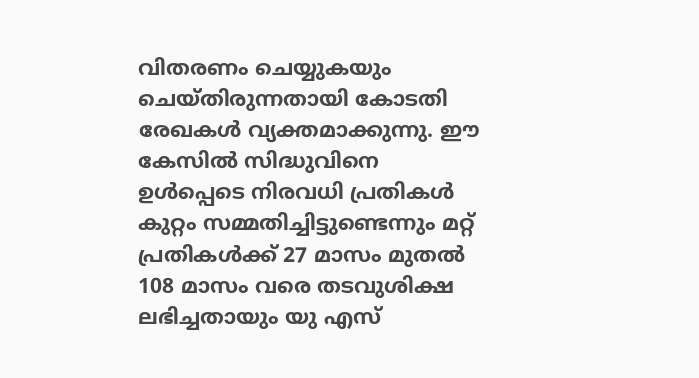വിതരണം ചെയ്യുകയും ചെയ്തിരുന്നതായി കോടതി രേഖകള്‍ വ്യക്തമാക്കുന്നു. ഈ കേസില്‍ സിദ്ധുവിനെ ഉള്‍പ്പെടെ നിരവധി പ്രതികള്‍ കുറ്റം സമ്മതിച്ചിട്ടുണ്ടെന്നും മറ്റ് പ്രതികള്‍ക്ക് 27 മാസം മുതല്‍ 108 മാസം വരെ തടവുശിക്ഷ ലഭിച്ചതായും യു എസ്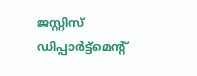ജസ്റ്റിസ് ഡിപ്പാര്‍ട്ട്‌മെന്റ്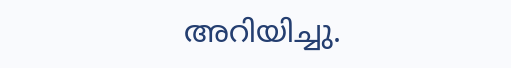അറിയിച്ചു.